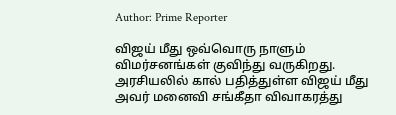Author: Prime Reporter

விஜய் மீது ஒவ்வொரு நாளும் விமர்சனங்கள் குவிந்து வருகிறது. அரசியலில் கால் பதித்துள்ள விஜய் மீது அவர் மனைவி சங்கீதா விவாகரத்து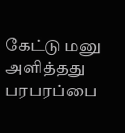கேட்டு மனு அளித்தது பரபரப்பை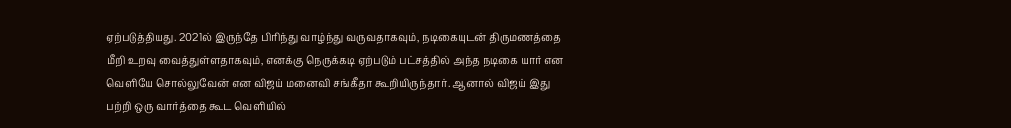ஏற்படுத்தியது. 2021ல் இருந்தே பிரிந்து வாழ்ந்து வருவதாகவும், நடிகையுடன் திருமணத்தை மீறி உறவு வைத்துள்ளதாகவும், எனக்கு நெருக்கடி ஏற்படும் பட்சத்தில் அந்த நடிகை யார் என வெளியே சொல்லுவேன் என விஜய் மனைவி சங்கீதா கூறியிருந்தார். ஆனால் விஜய் இது பற்றி ஒரு வார்த்தை கூட வெளியில்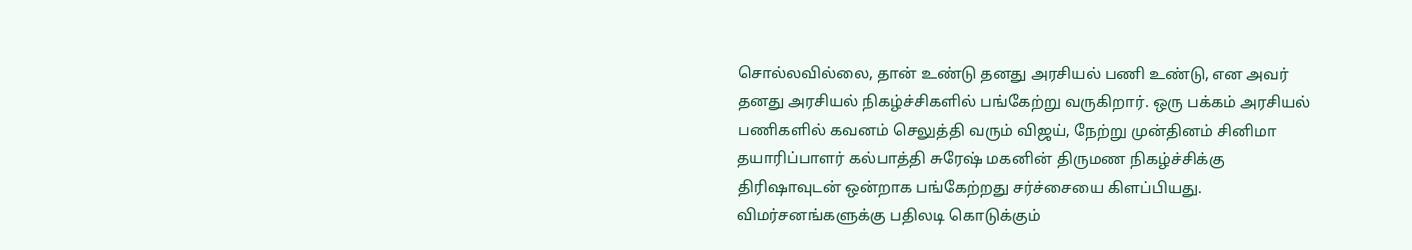சொல்லவில்லை, தான் உண்டு தனது அரசியல் பணி உண்டு, என அவர் தனது அரசியல் நிகழ்ச்சிகளில் பங்கேற்று வருகிறார். ஒரு பக்கம் அரசியல் பணிகளில் கவனம் செலுத்தி வரும் விஜய், நேற்று முன்தினம் சினிமா தயாரிப்பாளர் கல்பாத்தி சுரேஷ் மகனின் திருமண நிகழ்ச்சிக்கு திரிஷாவுடன் ஒன்றாக பங்கேற்றது சர்ச்சையை கிளப்பியது. விமர்சனங்களுக்கு பதிலடி கொடுக்கும்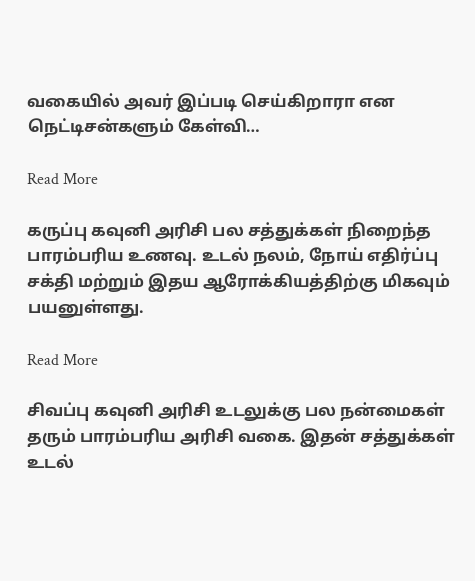வகையில் அவர் இப்படி செய்கிறாரா என நெட்டிசன்களும் கேள்வி…

Read More

கருப்பு கவுனி அரிசி பல சத்துக்கள் நிறைந்த பாரம்பரிய உணவு. உடல் நலம், நோய் எதிர்ப்பு சக்தி மற்றும் இதய ஆரோக்கியத்திற்கு மிகவும் பயனுள்ளது.

Read More

சிவப்பு கவுனி அரிசி உடலுக்கு பல நன்மைகள் தரும் பாரம்பரிய அரிசி வகை. இதன் சத்துக்கள் உடல்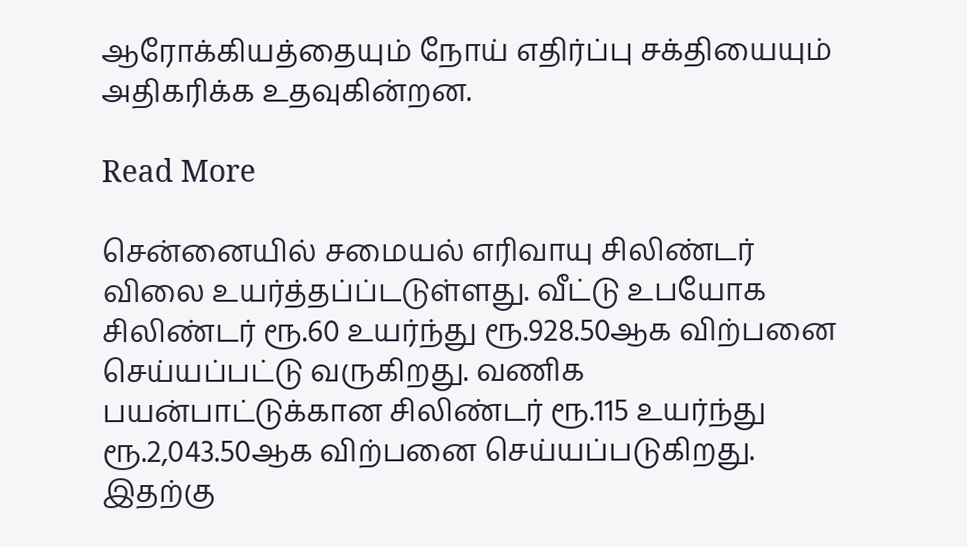ஆரோக்கியத்தையும் நோய் எதிர்ப்பு சக்தியையும் அதிகரிக்க உதவுகின்றன.

Read More

சென்னையில் சமையல் எரிவாயு சிலிண்டர் விலை உயர்த்தப்ப்டடுள்ளது. வீட்டு உபயோக சிலிண்டர் ரூ.60 உயர்ந்து ரூ.928.50ஆக விற்பனை செய்யப்பட்டு வருகிறது. வணிக பயன்பாட்டுக்கான சிலிண்டர் ரூ.115 உயர்ந்து ரூ.2,043.50ஆக விற்பனை செய்யப்படுகிறது. இதற்கு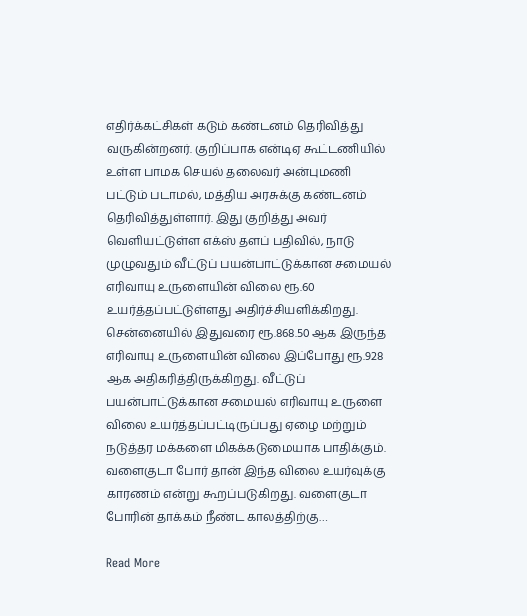எதிர்க்கட்சிகள் கடும் கண்டனம் தெரிவித்து வருகின்றனர். குறிப்பாக என்டிஏ கூட்டணியில் உள்ள பாமக செயல் தலைவர் அன்புமணி பட்டும் படாமல், மத்திய அரசுக்கு கண்டனம் தெரிவித்துள்ளார். இது குறித்து அவர் வெளியட்டுள்ள எக்ஸ் தளப் பதிவில், நாடு முழுவதும் வீட்டுப் பயன்பாட்டுக்கான சமையல் எரிவாயு உருளையின் விலை ரூ.60 உயர்த்தப்பட்டுள்ளது அதிர்ச்சியளிக்கிறது. சென்னையில் இதுவரை ரூ.868.50 ஆக இருந்த எரிவாயு உருளையின் விலை இப்போது ரூ.928 ஆக அதிகரித்திருக்கிறது. வீட்டுப் பயன்பாட்டுக்கான சமையல் எரிவாயு உருளை விலை உயர்த்தப்பட்டிருப்பது ஏழை மற்றும் நடுத்தர மக்களை மிகக்கடுமையாக பாதிக்கும். வளைகுடா போர் தான் இந்த விலை உயர்வுக்கு காரணம் என்று கூறப்படுகிறது. வளைகுடா போரின் தாக்கம் நீண்ட காலத்திற்கு…

Read More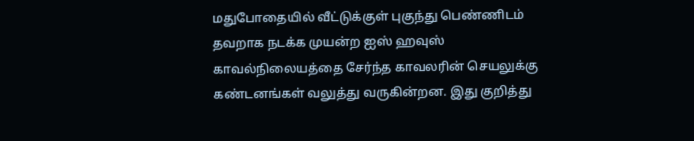மதுபோதையில் வீட்டுக்குள் புகுந்து பெண்ணிடம் தவறாக நடக்க முயன்ற ஐஸ் ஹவுஸ் காவல்நிலையத்தை சேர்ந்த காவலரின் செயலுக்கு கண்டனங்கள் வலுத்து வருகின்றன. இது குறித்து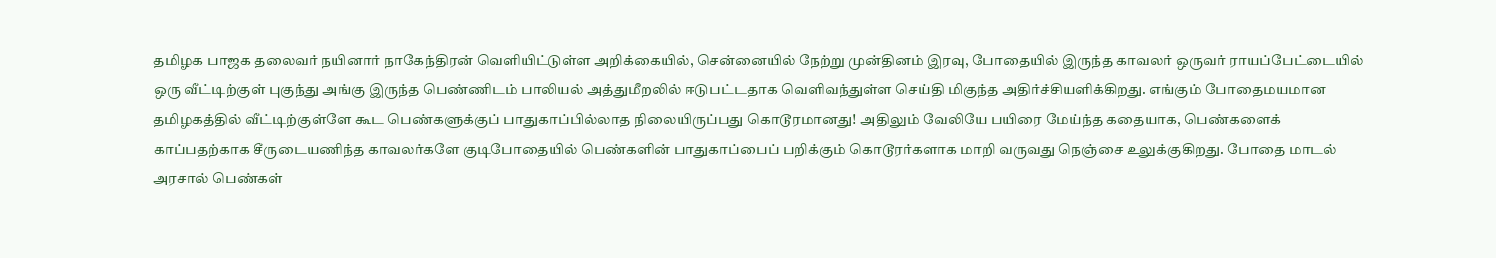தமிழக பாஜக தலைவர் நயினார் நாகேந்திரன் வெளியிட்டுள்ள அறிக்கையில், சென்னையில் நேற்று முன்தினம் இரவு, போதையில் இருந்த காவலர் ஒருவர் ராயப்பேட்டையில் ஒரு வீட்டிற்குள் புகுந்து அங்கு இருந்த பெண்ணிடம் பாலியல் அத்துமீறலில் ஈடுபட்டதாக வெளிவந்துள்ள செய்தி மிகுந்த அதிர்ச்சியளிக்கிறது. எங்கும் போதைமயமான தமிழகத்தில் வீட்டிற்குள்ளே கூட பெண்களுக்குப் பாதுகாப்பில்லாத நிலையிருப்பது கொடூரமானது! அதிலும் வேலியே பயிரை மேய்ந்த கதையாக, பெண்களைக் காப்பதற்காக சீருடையணிந்த காவலர்களே குடிபோதையில் பெண்களின் பாதுகாப்பைப் பறிக்கும் கொடூரர்களாக மாறி வருவது நெஞ்சை உலுக்குகிறது. போதை மாடல் அரசால் பெண்கள்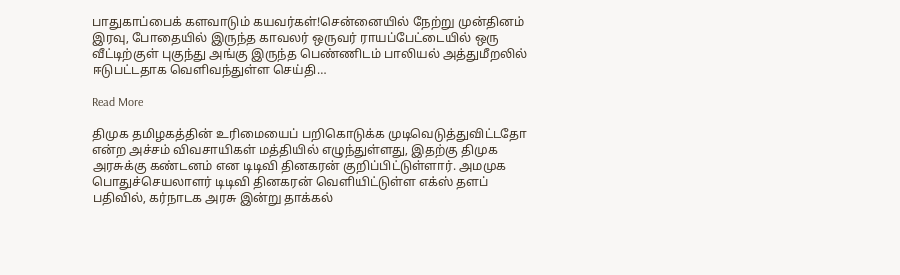பாதுகாப்பைக் களவாடும் கயவர்கள்!சென்னையில் நேற்று முன்தினம் இரவு, போதையில் இருந்த காவலர் ஒருவர் ராயப்பேட்டையில் ஒரு வீட்டிற்குள் புகுந்து அங்கு இருந்த பெண்ணிடம் பாலியல் அத்துமீறலில் ஈடுபட்டதாக வெளிவந்துள்ள செய்தி…

Read More

திமுக தமிழகத்தின் உரிமையைப் பறிகொடுக்க முடிவெடுத்துவிட்டதோ என்ற அச்சம் விவசாயிகள் மத்தியில் எழுந்துள்ளது, இதற்கு திமுக அரசுக்கு கண்டனம் என டிடிவி தினகரன் குறிப்பிட்டுள்ளார். அமமுக பொதுச்செயலாளர் டிடிவி தினகரன் வெளியிட்டுள்ள எக்ஸ் தளப் பதிவில், கர்நாடக அரசு இன்று தாக்கல்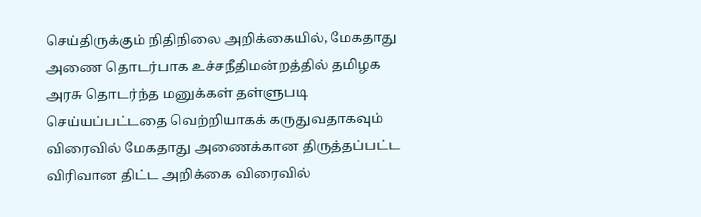செய்திருக்கும் நிதிநிலை அறிக்கையில், மேகதாது அணை தொடர்பாக உச்சநீதிமன்றத்தில் தமிழக அரசு தொடர்ந்த மனுக்கள் தள்ளுபடி செய்யப்பட்டதை வெற்றியாகக் கருதுவதாகவும் விரைவில் மேகதாது அணைக்கான திருத்தப்பட்ட விரிவான திட்ட அறிக்கை விரைவில்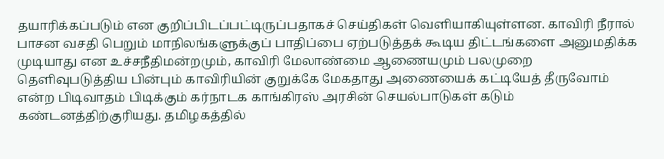தயாரிக்கப்படும் என குறிப்பிடப்பட்டிருப்பதாகச் செய்திகள் வெளியாகியுள்ளன. காவிரி நீரால் பாசன வசதி பெறும் மாநிலங்களுக்குப் பாதிப்பை ஏற்படுத்தக் கூடிய திட்டங்களை அனுமதிக்க முடியாது என உச்சநீதிமன்றமும், காவிரி மேலாண்மை ஆணையமும் பலமுறை தெளிவுபடுத்திய பின்பும் காவிரியின் குறுக்கே மேகதாது அணையைக் கட்டியேத் தீருவோம் என்ற பிடிவாதம் பிடிக்கும் கர்நாடக காங்கிரஸ் அரசின் செயல்பாடுகள் கடும் கண்டனத்திற்குரியது. தமிழகத்தில்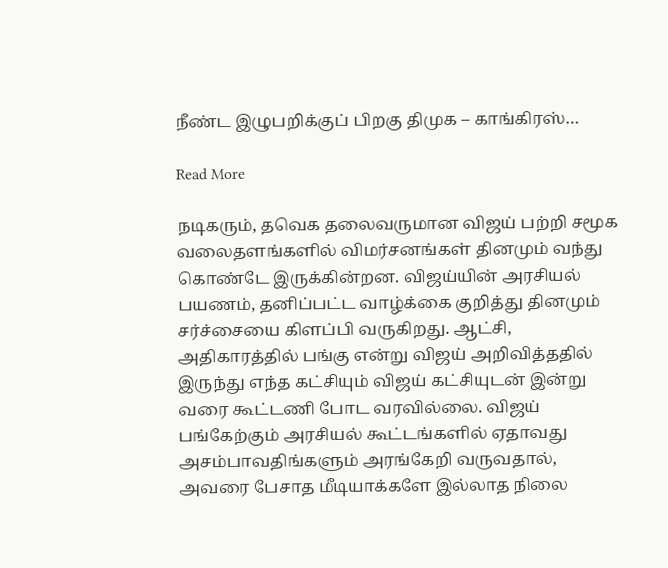நீண்ட இழுபறிக்குப் பிறகு திமுக – காங்கிரஸ்…

Read More

நடிகரும், தவெக தலைவருமான விஜய் பற்றி சமூக வலைதளங்களில் விமர்சனங்கள் தினமும் வந்து கொண்டே இருக்கின்றன. விஜய்யின் அரசியல் பயணம், தனிப்பட்ட வாழ்க்கை குறித்து தினமும் சர்ச்சையை கிளப்பி வருகிறது. ஆட்சி, அதிகாரத்தில் பங்கு என்று விஜய் அறிவித்ததில் இருந்து எந்த கட்சியும் விஜய் கட்சியுடன் இன்று வரை கூட்டணி போட வரவில்லை. விஜய் பங்கேற்கும் அரசியல் கூட்டங்களில் ஏதாவது அசம்பாவதிங்களும் அரங்கேறி வருவதால், அவரை பேசாத மீடியாக்களே இல்லாத நிலை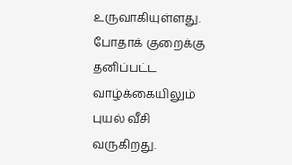உருவாகியுள்ளது. போதாக் குறைக்கு தனிப்பட்ட வாழ்க்கையிலும் புயல் வீசி வருகிறது.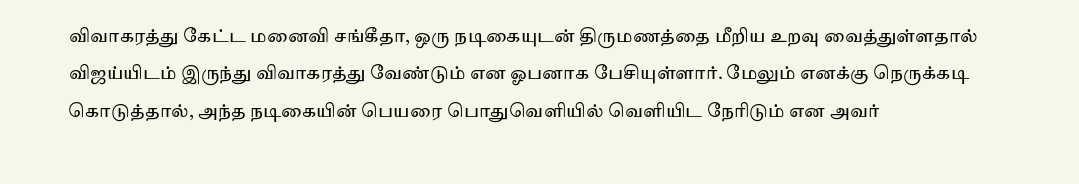விவாகரத்து கேட்ட மனைவி சங்கீதா, ஒரு நடிகையுடன் திருமணத்தை மீறிய உறவு வைத்துள்ளதால் விஜய்யிடம் இருந்து விவாகரத்து வேண்டும் என ஓபனாக பேசியுள்ளார். மேலும் எனக்கு நெருக்கடி கொடுத்தால், அந்த நடிகையின் பெயரை பொதுவெளியில் வெளியிட நேரிடும் என அவர்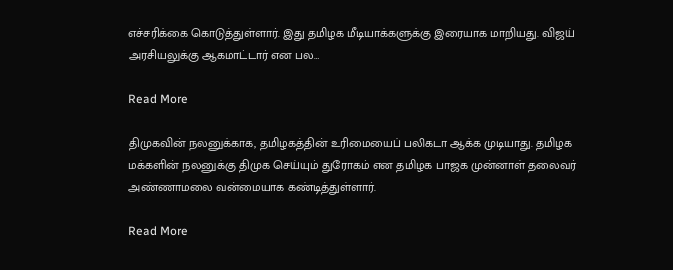எச்சரிக்கை கொடுத்துள்ளார். இது தமிழக மீடியாக்களுக்கு இரையாக மாறியது. விஜய் அரசியலுக்கு ஆகமாட்டார் என பல…

Read More

திமுகவின் நலனுக்காக, தமிழகத்தின் உரிமையைப் பலிகடா ஆக்க முடியாது. தமிழக மக்களின் நலனுக்கு திமுக செய்யும் துரோகம் என தமிழக பாஜக முன்னாள் தலைவர் அண்ணாமலை வன்மையாக கண்டித்துள்ளார்.

Read More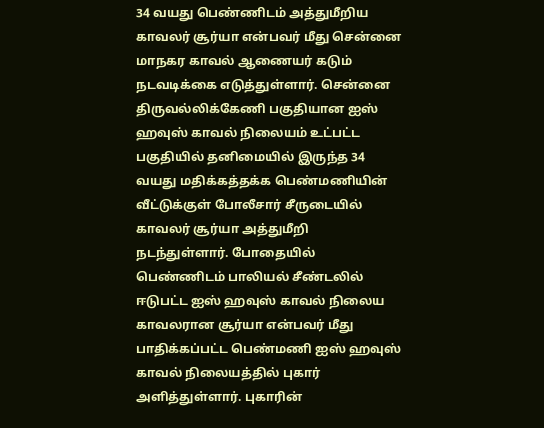34 வயது பெண்ணிடம் அத்துமீறிய காவலர் சூர்யா என்பவர் மீது சென்னை மாநகர காவல் ஆணையர் கடும் நடவடிக்கை எடுத்துள்ளார். சென்னை திருவல்லிக்கேணி பகுதியான ஐஸ் ஹவுஸ் காவல் நிலையம் உட்பட்ட பகுதியில் தனிமையில் இருந்த 34 வயது மதிக்கத்தக்க பெண்மணியின் வீட்டுக்குள் போலீசார் சீருடையில் காவலர் சூர்யா அத்துமீறி நடந்துள்ளார். போதையில் பெண்ணிடம் பாலியல் சீண்டலில் ஈடுபட்ட ஐஸ் ஹவுஸ் காவல் நிலைய காவலரான சூர்யா என்பவர் மீது பாதிக்கப்பட்ட பெண்மணி ஐஸ் ஹவுஸ் காவல் நிலையத்தில் புகார் அளித்துள்ளார். புகாரின்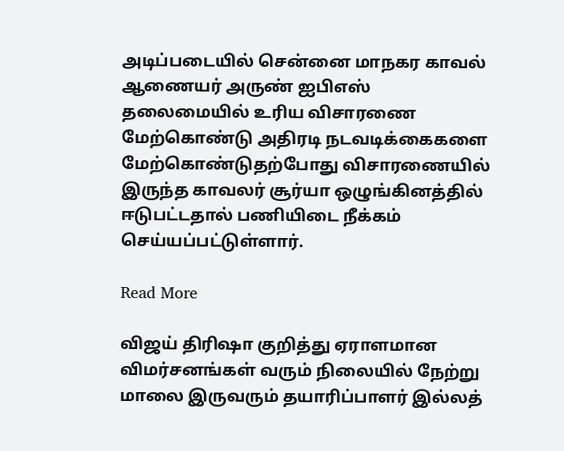அடிப்படையில் சென்னை மாநகர காவல் ஆணையர் அருண் ஐபிஎஸ் தலைமையில் உரிய விசாரணை மேற்கொண்டு அதிரடி நடவடிக்கைகளை மேற்கொண்டுதற்போது விசாரணையில் இருந்த காவலர் சூர்யா ஒழுங்கினத்தில் ஈடுபட்டதால் பணியிடை நீக்கம் செய்யப்பட்டுள்ளார்.

Read More

விஜய் திரிஷா குறித்து ஏராளமான விமர்சனங்கள் வரும் நிலையில் நேற்று மாலை இருவரும் தயாரிப்பாளர் இல்லத்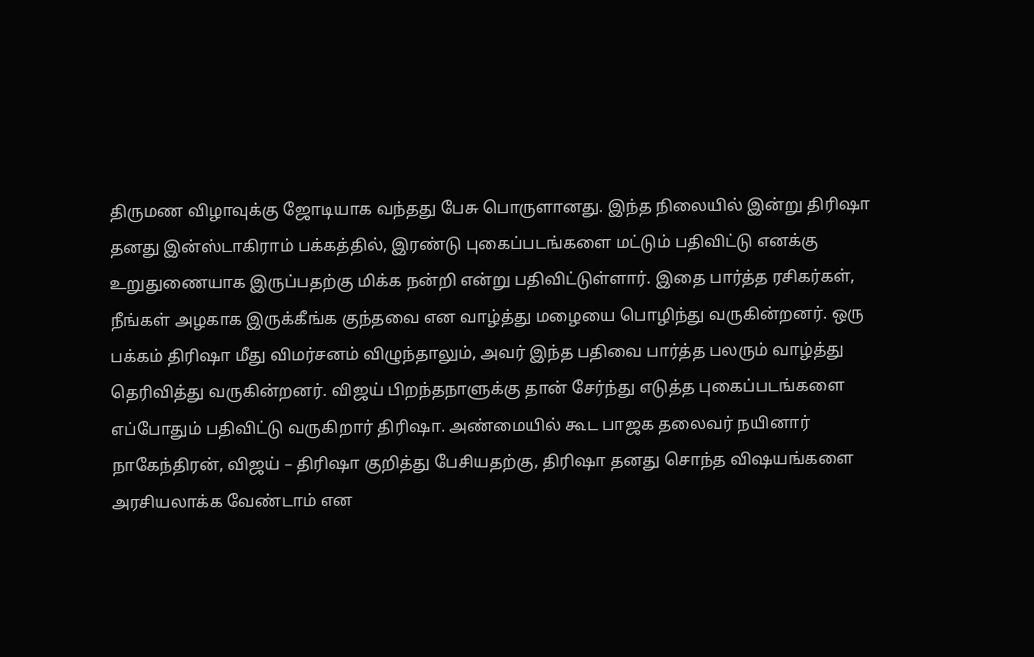திருமண விழாவுக்கு ஜோடியாக வந்தது பேசு பொருளானது. இந்த நிலையில் இன்று திரிஷா தனது இன்ஸ்டாகிராம் பக்கத்தில், இரண்டு புகைப்படங்களை மட்டும் பதிவிட்டு எனக்கு உறுதுணையாக இருப்பதற்கு மிக்க நன்றி என்று பதிவிட்டுள்ளார். இதை பார்த்த ரசிகர்கள், நீங்கள் அழகாக இருக்கீங்க குந்தவை என வாழ்த்து மழையை பொழிந்து வருகின்றனர். ஒரு பக்கம் திரிஷா மீது விமர்சனம் விழுந்தாலும், அவர் இந்த பதிவை பார்த்த பலரும் வாழ்த்து தெரிவித்து வருகின்றனர். விஜய் பிறந்தநாளுக்கு தான் சேர்ந்து எடுத்த புகைப்படங்களை எப்போதும் பதிவிட்டு வருகிறார் திரிஷா. அண்மையில் கூட பாஜக தலைவர் நயினார் நாகேந்திரன், விஜய் – திரிஷா குறித்து பேசியதற்கு, திரிஷா தனது சொந்த விஷயங்களை அரசியலாக்க வேண்டாம் என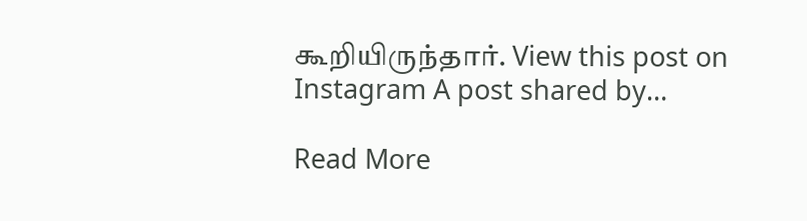கூறியிருந்தார். View this post on Instagram A post shared by…

Read More